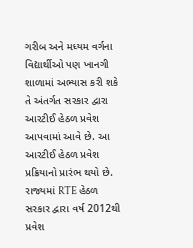ગરીબ અને મધ્યમ વર્ગના વિદ્યાર્થીઓ પણ ખાનગી શાળામાં અભ્યાસ કરી શકે તે અંતર્ગત સરકાર દ્વારા આરટીઈ હેઠળ પ્રવેશ આપવામાં આવે છે. આ આરટીઈ હેઠળ પ્રવેશ પ્રક્રિયાનો પ્રારંભ થયો છે. રાજ્યમાં RTE હેઠળ સરકાર દ્વારા વર્ષ 2012થી પ્રવેશ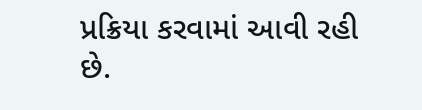પ્રક્રિયા કરવામાં આવી રહી છે.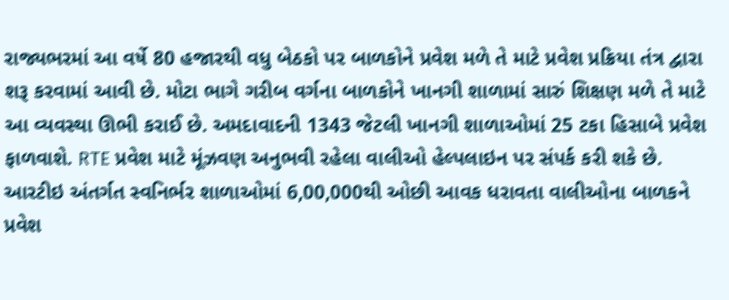રાજ્યભરમાં આ વર્ષે 80 હજારથી વધુ બેઠકો પર બાળકોને પ્રવેશ મળે તે માટે પ્રવેશ પ્રક્રિયા તંત્ર દ્વારા શરૂ કરવામાં આવી છે. મોટા ભાગે ગરીબ વર્ગના બાળકોને ખાનગી શાળામાં સારું શિક્ષણ મળે તે માટે આ વ્યવસ્થા ઊભી કરાઈ છે. અમદાવાદની 1343 જેટલી ખાનગી શાળાઓમાં 25 ટકા હિસાબે પ્રવેશ ફાળવાશે. RTE પ્રવેશ માટે મૂંઝવણ અનુભવી રહેલા વાલીઓ હેલ્પલાઇન પર સંપર્ક કરી શકે છે.
આરટીઇ અંતર્ગત સ્વનિર્ભર શાળાઓમાં 6,00,000થી ઓછી આવક ધરાવતા વાલીઓના બાળકને પ્રવેશ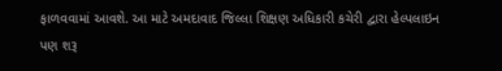ફાળવવામાં આવશે. આ માટે અમદાવાદ જિલ્લા શિક્ષણ અધિકારી કચેરી દ્વારા હેલ્પલાઇન પણ શરૂ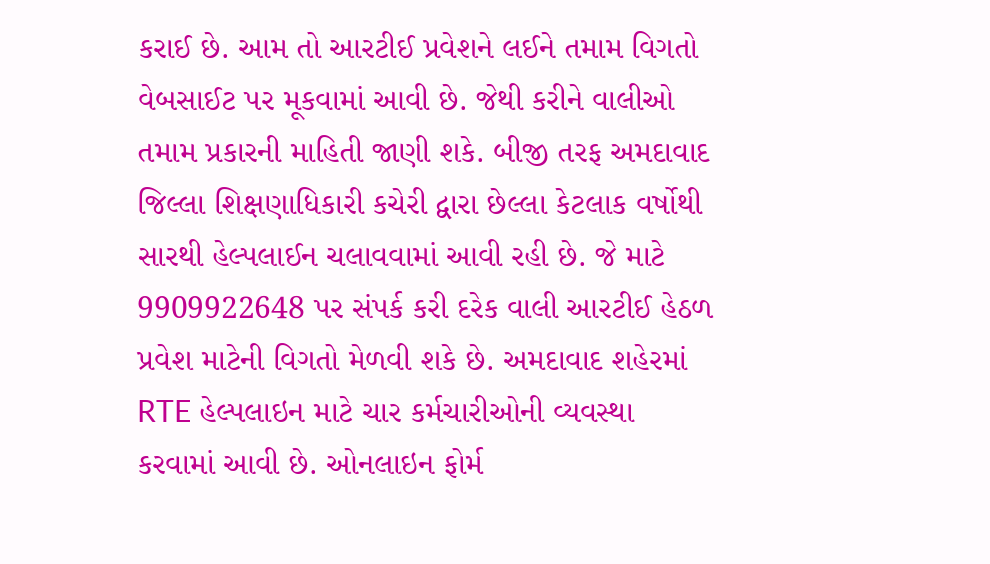કરાઈ છે. આમ તો આરટીઈ પ્રવેશને લઈને તમામ વિગતો વેબસાઈટ પર મૂકવામાં આવી છે. જેથી કરીને વાલીઓ તમામ પ્રકારની માહિતી જાણી શકે. બીજી તરફ અમદાવાદ જિલ્લા શિક્ષણાધિકારી કચેરી દ્વારા છેલ્લા કેટલાક વર્ષોથી સારથી હેલ્પલાઈન ચલાવવામાં આવી રહી છે. જે માટે 9909922648 પર સંપર્ક કરી દરેક વાલી આરટીઈ હેઠળ પ્રવેશ માટેની વિગતો મેળવી શકે છે. અમદાવાદ શહેરમાં RTE હેલ્પલાઇન માટે ચાર કર્મચારીઓની વ્યવસ્થા કરવામાં આવી છે. ઓનલાઇન ફોર્મ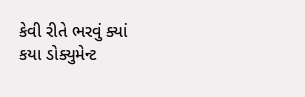કેવી રીતે ભરવું ક્યાં કયા ડોક્યુમેન્ટ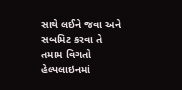સાથે લઈને જવા અને સબમિટ કરવા તે તમામ વિગતો હેલ્પલાઇનમાં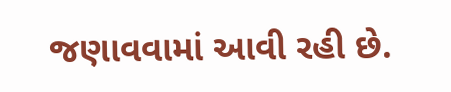જણાવવામાં આવી રહી છે.